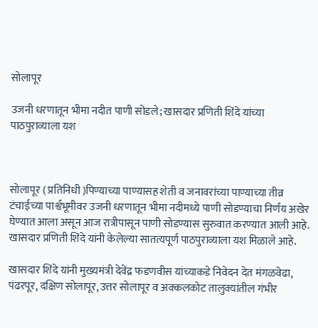सोलापूर

उजनी धरणातून भीमा नदीत पाणी सोडले; खासदार प्रणिती शिंदे यांच्या पाठपुराव्याला यश



सोलापूर ( प्रतिनिधी )पिण्याच्या पाण्यासह शेती व जनावरांच्या पाण्याच्या तीव्र टंचाईच्या पार्श्वभूमीवर उजनी धरणातून भीमा नदीमध्ये पाणी सोडण्याचा निर्णय अखेर घेण्यात आला असून आज रात्रीपासून पाणी सोडण्यास सुरुवात करण्यात आली आहे. खासदार प्रणिती शिंदे यांनी केलेल्या सातत्यपूर्ण पाठपुराव्याला यश मिळाले आहे.

खासदार शिंदे यांनी मुख्यमंत्री देवेंद्र फडणवीस यांच्याकडे निवेदन देत मंगळवेढा, पंढरपूर, दक्षिण सोलापूर, उत्तर सोलापूर व अक्कलकोट तालुक्यांतील गंभीर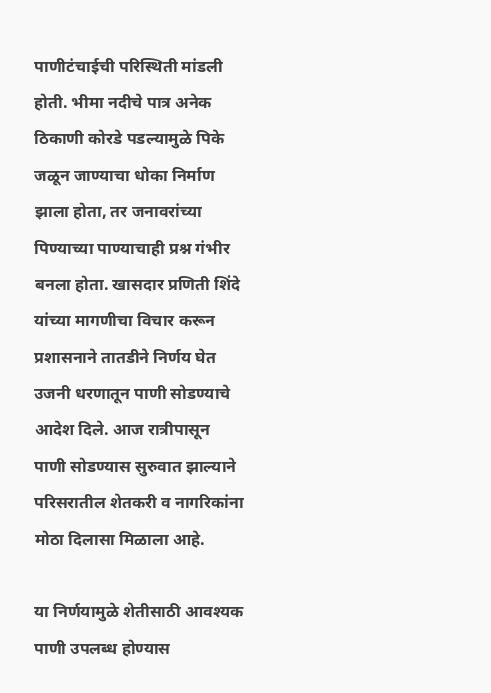पाणीटंचाईची परिस्थिती मांडली होती. भीमा नदीचे पात्र अनेक ठिकाणी कोरडे पडल्यामुळे पिके जळून जाण्याचा धोका निर्माण झाला होता, तर जनावरांच्या पिण्याच्या पाण्याचाही प्रश्न गंभीर बनला होता. खासदार प्रणिती शिंदे यांच्या मागणीचा विचार करून प्रशासनाने तातडीने निर्णय घेत उजनी धरणातून पाणी सोडण्याचे आदेश दिले. आज रात्रीपासून पाणी सोडण्यास सुरुवात झाल्याने परिसरातील शेतकरी व नागरिकांना मोठा दिलासा मिळाला आहे.

या निर्णयामुळे शेतीसाठी आवश्यक पाणी उपलब्ध होण्यास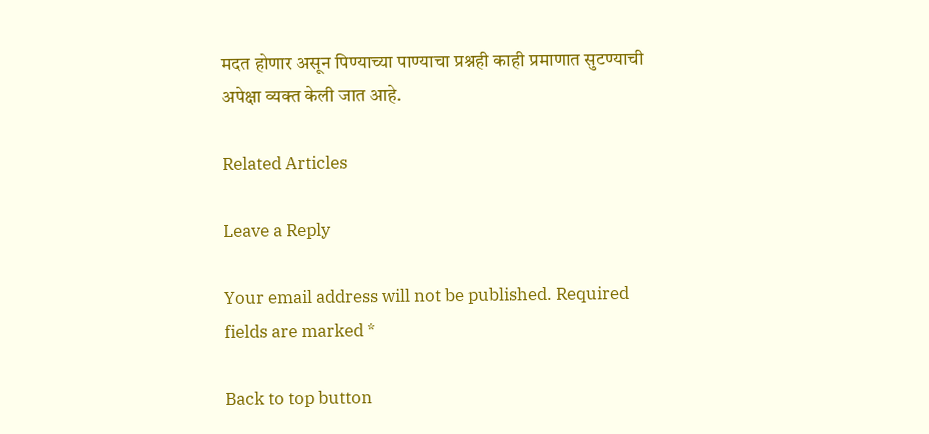मदत होणार असून पिण्याच्या पाण्याचा प्रश्नही काही प्रमाणात सुटण्याची अपेक्षा व्यक्त केली जात आहे.

Related Articles

Leave a Reply

Your email address will not be published. Required fields are marked *

Back to top button